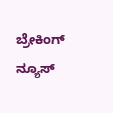ಬ್ರೇಕಿಂಗ್ ನ್ಯೂಸ್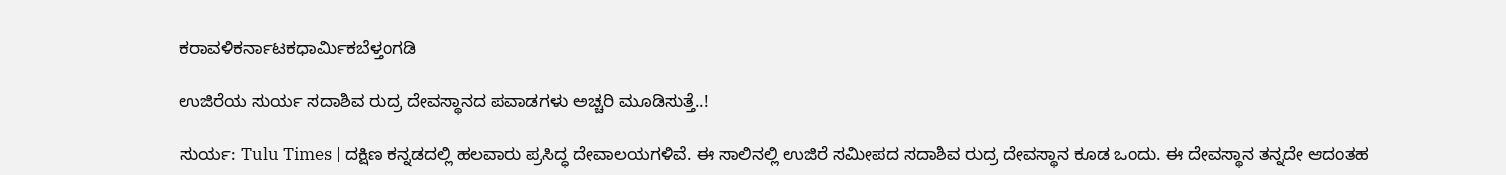ಕರಾವಳಿಕರ್ನಾಟಕಧಾರ್ಮಿಕಬೆಳ್ತಂಗಡಿ

ಉಜಿರೆಯ ಸುರ್ಯ ಸದಾಶಿವ ರುದ್ರ ದೇವಸ್ಥಾನದ ಪವಾಡಗಳು ಅಚ್ಚರಿ ಮೂಡಿಸುತ್ತೆ..!

ಸುರ್ಯ: Tulu Times | ದಕ್ಷಿಣ ಕನ್ನಡದಲ್ಲಿ ಹಲವಾರು ಪ್ರಸಿದ್ಧ ದೇವಾಲಯಗಳಿವೆ. ಈ ಸಾಲಿನಲ್ಲಿ ಉಜಿರೆ ಸಮೀಪದ ಸದಾಶಿವ ರುದ್ರ ದೇವಸ್ಥಾನ ಕೂಡ ಒಂದು. ಈ ದೇವಸ್ಥಾನ ತನ್ನದೇ ಆದಂತಹ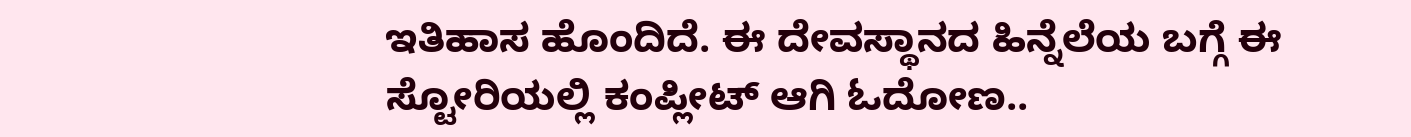ಇತಿಹಾಸ ಹೊಂದಿದೆ. ಈ ದೇವಸ್ಥಾನದ ಹಿನ್ನೆಲೆಯ ಬಗ್ಗೆ ಈ ಸ್ಟೋರಿಯಲ್ಲಿ ಕಂಪ್ಲೀಟ್‌ ಆಗಿ ಓದೋಣ..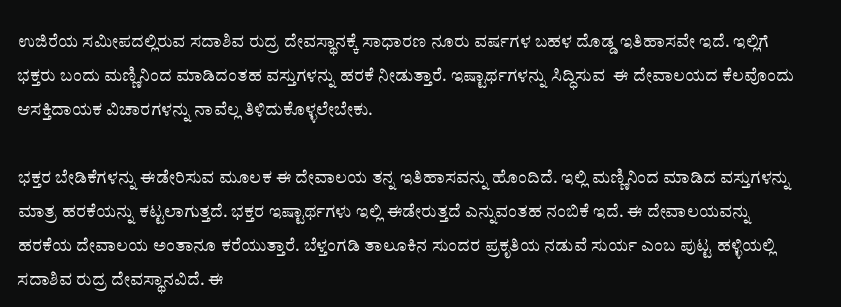ಉಜಿರೆಯ ಸಮೀಪದಲ್ಲಿರುವ ಸದಾಶಿವ ರುದ್ರ ದೇವಸ್ಥಾನಕ್ಕೆ ಸಾಧಾರಣ ನೂರು ವರ್ಷಗಳ ಬಹಳ ದೊಡ್ಡ ಇತಿಹಾಸವೇ ಇದೆ. ಇಲ್ಲಿಗೆ ಭಕ್ತರು ಬಂದು ಮಣ್ಣಿನಿಂದ ಮಾಡಿದಂತಹ ವಸ್ತುಗಳನ್ನು ಹರಕೆ ನೀಡುತ್ತಾರೆ. ಇಷ್ಟಾರ್ಥಗಳನ್ನು ಸಿದ್ಧಿಸುವ  ಈ ದೇವಾಲಯದ ಕೆಲವೊಂದು ಆಸಕ್ತಿದಾಯಕ ವಿಚಾರಗಳನ್ನು ನಾವೆಲ್ಲ ತಿಳಿದುಕೊಳ್ಳಲೇಬೇಕು.

ಭಕ್ತರ ಬೇಡಿಕೆಗಳನ್ನು ಈಡೇರಿಸುವ ಮೂಲಕ ಈ ದೇವಾಲಯ ತನ್ನ ಇತಿಹಾಸವನ್ನು ಹೊಂದಿದೆ. ಇಲ್ಲಿ ಮಣ್ಣಿನಿಂದ ಮಾಡಿದ ವಸ್ತುಗಳನ್ನು ಮಾತ್ರ ಹರಕೆಯನ್ನು ಕಟ್ಟಲಾಗುತ್ತದೆ. ಭಕ್ತರ ಇಷ್ಟಾರ್ಥಗಳು ಇಲ್ಲಿ ಈಡೇರುತ್ತದೆ ಎನ್ನುವಂತಹ ನಂಬಿಕೆ ಇದೆ. ಈ ದೇವಾಲಯವನ್ನು ಹರಕೆಯ ದೇವಾಲಯ ಅಂತಾನೂ ಕರೆಯುತ್ತಾರೆ. ಬೆಳ್ತಂಗಡಿ ತಾಲೂಕಿನ ಸುಂದರ ಪ್ರಕೃತಿಯ ನಡುವೆ ಸುರ್ಯ ಎಂಬ ಪುಟ್ಟ ಹಳ್ಳಿಯಲ್ಲಿ ಸದಾಶಿವ ರುದ್ರ ದೇವಸ್ಥಾನವಿದೆ. ಈ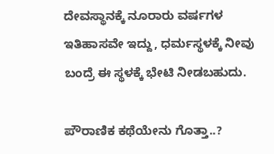ದೇವಸ್ಥಾನಕ್ಕೆ ನೂರಾರು ವರ್ಷಗಳ ಇತಿಹಾಸವೇ ಇದ್ದು, ಧರ್ಮಸ್ಥಳಕ್ಕೆ ನೀವು ಬಂದ್ರೆ ಈ ಸ್ಥಳಕ್ಕೆ ಭೇಟಿ ನೀಡಬಹುದು.

ಪೌರಾಣಿಕ ಕಥೆಯೇನು ಗೊತ್ತಾ..?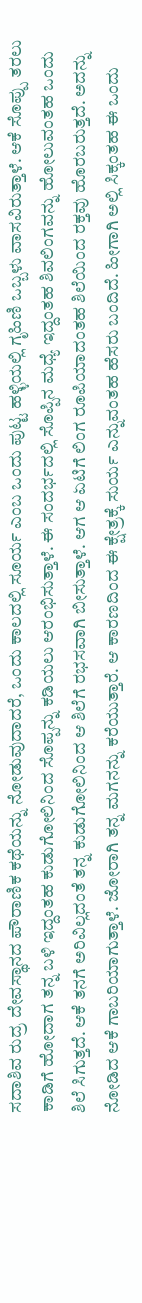ಸದಾಶಿವ ರುದ್ರ ದೇವಸ್ಥಾನದ ಪೌರಾಣಿಕ ಕಥೆಯನ್ನು ನೋಡುವುದಾದರೆ, ಒಂದು ಕಾಲದಲ್ಲಿ ಸೂರ್ಯ ಎಂಬ ಒಂದು ಪುಟ್ಟ ಹಳ್ಳಿಯಲ್ಲಿ ಗೃಹಿಣಿ ಒಬ್ಬಳು ವಾಸವಿರುತ್ತಾಳೆ. ಆಕೆ ಸೊಪ್ಪು ತರಲು ಕಾಡಿಗೆ ಹೋದಾಗ ತನ್ನ ಬಳಿ ಇದ್ದಂತಹ ಕುಡುಗೋಲಿನಿಂದ ಸೊಪ್ಪನ್ನು ಕಡಿಯಲು ಆರಂಭಿಸುತ್ತಾಳೆ. ಈ ಸಂದರ್ಭದಲ್ಲಿ ಸೊಪ್ಪಿನ ಮಧ್ಯೆ ಇದ್ದಂತಹ ಶಿವಲಿಂಗವನ್ನು ಹೋಲುವಂತಹ ಒಂದು ಶಿಲೆ ಸಿಗುತ್ತದೆ. ಆಕೆ ತನಗೆ ಅರಿವಿಲ್ಲದಂತೆ ತನ್ನ ಕುಡುಗೋಲಿನಿಂದ ಆ ಶಿಲೆಗೆ ರಭಸವಾಗಿ ಬೀಸುತ್ತಾಳೆ. ಆಗ ಆ ಏಟಿಗೆ ಲಿಂಗ ರೂಪಿಯಾದಂತಹ ಶಿಲೆಯಿಂದ ರಕ್ತವು ಹೊರಬರುತ್ತದೆ. ಅದನ್ನು ನೋಡಿದ ಆಕೆ ಗಾಬರಿಯಾಗುತ್ತಾಳೆ. ಜೋರಾಗಿ ತನ್ನ ಮಗನನ್ನು ಕರೆಯುತ್ತಾರೆ. ಆ ಕಾರಣದಿಂದ ಈ ಕ್ಷೇತ್ರಕ್ಕೆ ಸುರ್ಯ ಎನ್ನುವಂತಹ ಹೆಸರು ಬಂದಿದೆ. ಹೀಗಾಗಿ ಅಲ್ಲಿ ಸಿಕ್ಕಂತಹ ಈ ಒಂದು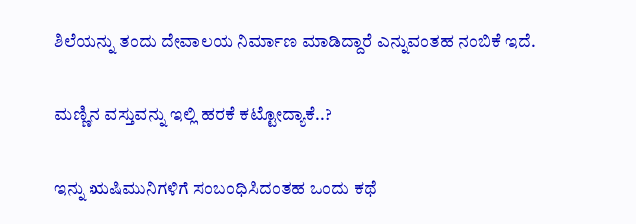ಶಿಲೆಯನ್ನು ತಂದು ದೇವಾಲಯ ನಿರ್ಮಾಣ ಮಾಡಿದ್ದಾರೆ ಎನ್ನುವಂತಹ ನಂಬಿಕೆ ಇದೆ.

ಮಣ್ಣಿನ ವಸ್ತುವನ್ನು ಇಲ್ಲಿ ಹರಕೆ ಕಟ್ಟೋದ್ಯಾಕೆ..?

ಇನ್ನು ಋಷಿಮುನಿಗಳಿಗೆ ಸಂಬಂಧಿಸಿದಂತಹ ಒಂದು ಕಥೆ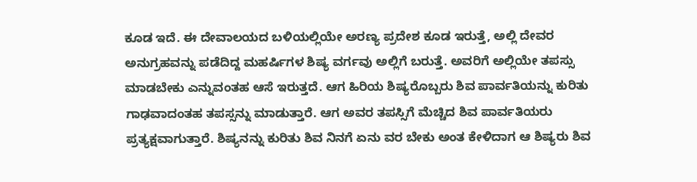ಕೂಡ ಇದೆ. ಈ ದೇವಾಲಯದ ಬಳಿಯಲ್ಲಿಯೇ ಅರಣ್ಯ ಪ್ರದೇಶ ಕೂಡ ಇರುತ್ತೆ, ಅಲ್ಲಿ ದೇವರ ಅನುಗ್ರಹವನ್ನು ಪಡೆದಿದ್ದ ಮಹರ್ಷಿಗಳ ಶಿಷ್ಯ ವರ್ಗವು ಅಲ್ಲಿಗೆ ಬರುತ್ತೆ. ಅವರಿಗೆ ಅಲ್ಲಿಯೇ ತಪಸ್ಸು ಮಾಡಬೇಕು ಎನ್ನುವಂತಹ ಆಸೆ ಇರುತ್ತದೆ. ಆಗ ಹಿರಿಯ ಶಿಷ್ಯರೊಬ್ಬರು ಶಿವ ಪಾರ್ವತಿಯನ್ನು ಕುರಿತು ಗಾಢವಾದಂತಹ ತಪಸ್ಸನ್ನು ಮಾಡುತ್ತಾರೆ. ಆಗ ಅವರ ತಪಸ್ಸಿಗೆ ಮೆಚ್ಚಿದ ಶಿವ ಪಾರ್ವತಿಯರು ಪ್ರತ್ಯಕ್ಷವಾಗುತ್ತಾರೆ. ಶಿಷ್ಯನನ್ನು ಕುರಿತು ಶಿವ ನಿನಗೆ ಏನು ವರ ಬೇಕು ಅಂತ ಕೇಳಿದಾಗ ಆ ಶಿಷ್ಯರು ಶಿವ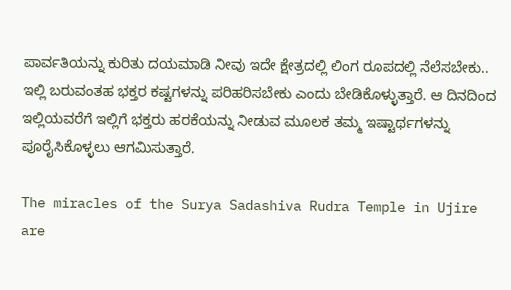ಪಾರ್ವತಿಯನ್ನು ಕುರಿತು ದಯಮಾಡಿ ನೀವು ಇದೇ ಕ್ಷೇತ್ರದಲ್ಲಿ ಲಿಂಗ ರೂಪದಲ್ಲಿ ನೆಲೆಸಬೇಕು.. ಇಲ್ಲಿ ಬರುವಂತಹ ಭಕ್ತರ ಕಷ್ಟಗಳನ್ನು ಪರಿಹರಿಸಬೇಕು ಎಂದು ಬೇಡಿಕೊಳ್ಳುತ್ತಾರೆ. ಆ ದಿನದಿಂದ ಇಲ್ಲಿಯವರೆಗೆ ಇಲ್ಲಿಗೆ ಭಕ್ತರು ಹರಕೆಯನ್ನು ನೀಡುವ ಮೂಲಕ ತಮ್ಮ ಇಷ್ಟಾರ್ಥಗಳನ್ನು ಪೂರೈಸಿಕೊಳ್ಳಲು ಆಗಮಿಸುತ್ತಾರೆ.

The miracles of the Surya Sadashiva Rudra Temple in Ujire are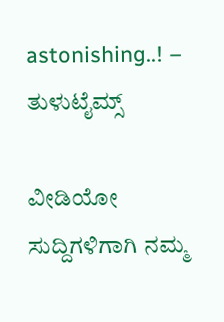astonishing..! – ತುಳುಟೈಮ್ಸ್

ವೀಡಿಯೋ ಸುದ್ದಿಗಳಿಗಾಗಿ ನಮ್ಮ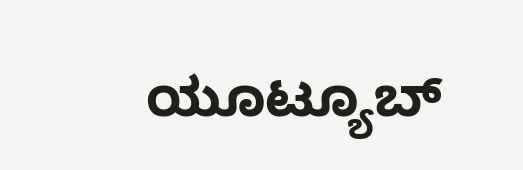ಯೂಟ್ಯೂಬ್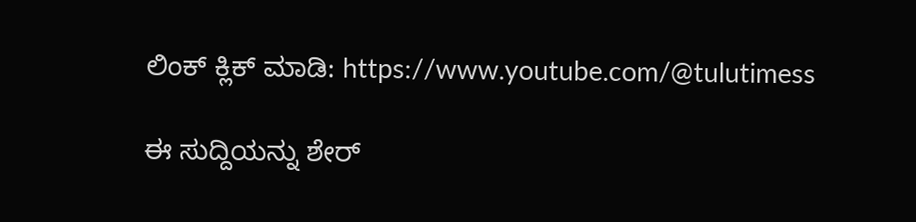ಲಿಂಕ್ ಕ್ಲಿಕ್ ಮಾಡಿ: https://www.youtube.com/@tulutimess

ಈ ಸುದ್ದಿಯನ್ನು ಶೇರ್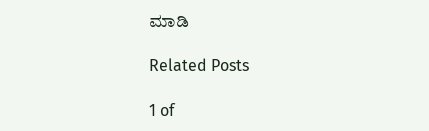ಮಾಡಿ

Related Posts

1 of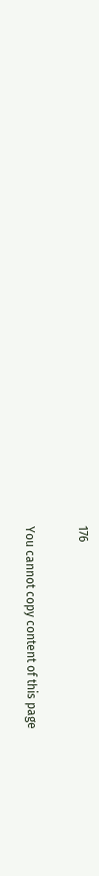176

You cannot copy content of this page